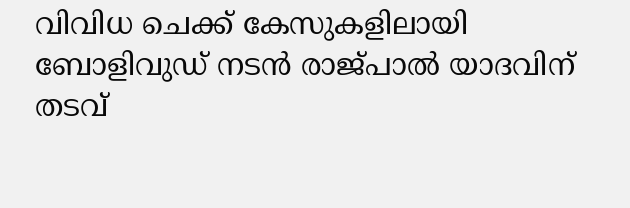വിവിധ ചെക്ക് കേസുകളിലായി ബോളിവുഡ് നടൻ രാജ്പാൽ യാദവിന് തടവ്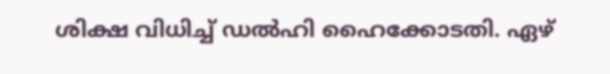ശിക്ഷ വിധിച്ച് ഡൽഹി ഹൈക്കോടതി. ഏഴ്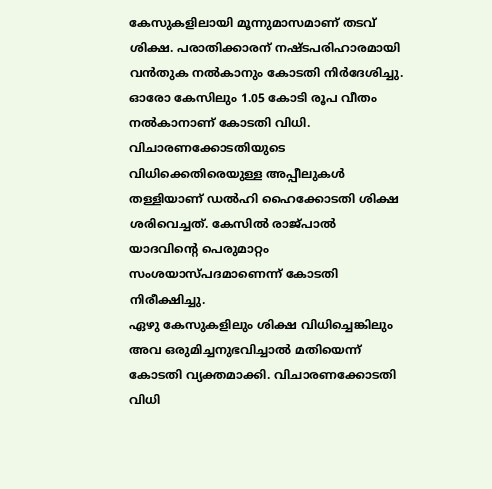കേസുകളിലായി മൂന്നുമാസമാണ് തടവ് ശിക്ഷ. പരാതിക്കാരന് നഷ്ടപരിഹാരമായി വൻതുക നൽകാനും കോടതി നിർദേശിച്ചു. ഓരോ കേസിലും 1.05 കോടി രൂപ വീതം നൽകാനാണ് കോടതി വിധി.
വിചാരണക്കോടതിയുടെ വിധിക്കെതിരെയുള്ള അപ്പീലുകൾ തള്ളിയാണ് ഡൽഹി ഹൈക്കോടതി ശിക്ഷ ശരിവെച്ചത്. കേസിൽ രാജ്പാൽ യാദവിന്റെ പെരുമാറ്റം സംശയാസ്പദമാണെന്ന് കോടതി നിരീക്ഷിച്ചു.
ഏഴു കേസുകളിലും ശിക്ഷ വിധിച്ചെങ്കിലും അവ ഒരുമിച്ചനുഭവിച്ചാൽ മതിയെന്ന് കോടതി വ്യക്തമാക്കി. വിചാരണക്കോടതി വിധി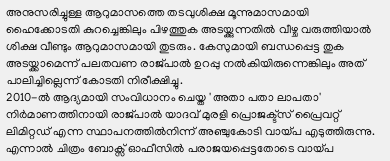അനുസരിച്ചുള്ള ആറുമാസത്തെ തടവുശിക്ഷ മൂന്നുമാസമായി ഹൈക്കോടതി കുറച്ചെങ്കിലും പിഴത്തുക അടയ്ക്കുന്നതിൽ വീഴ്ച വരുത്തിയാൽ ശിക്ഷ വീണ്ടും ആറുമാസമായി തുടരും. കേസുമായി ബന്ധപ്പെട്ട തുക അടയ്ക്കാമെന്ന് പലതവണ രാജ്പാൽ ഉറപ്പു നൽകിയിരുന്നെങ്കിലും അത് പാലിച്ചില്ലെന്ന് കോടതി നിരീക്ഷിച്ചു.
2010-ൽ ആദ്യമായി സംവിധാനം ചെയ്ത 'അതാ പതാ ലാപതാ' നിർമാണത്തിനായി രാജ്പാൽ യാദവ് മുരളി പ്രൊജക്ട്സ് പ്രൈവറ്റ് ലിമിറ്റഡ് എന്ന സ്ഥാപനത്തിൽനിന്ന് അഞ്ചുകോടി വായ്പ എടുത്തിരുന്നു. എന്നാൽ ചിത്രം ബോക്സ് ഓഫീസിൽ പരാജയപ്പെട്ടതോടെ വായ്പ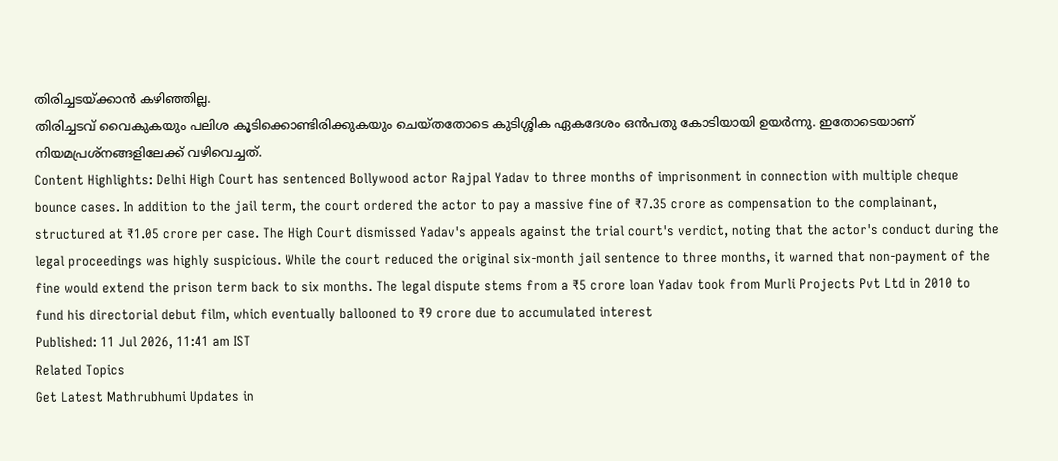തിരിച്ചടയ്ക്കാൻ കഴിഞ്ഞില്ല.
തിരിച്ചടവ് വൈകുകയും പലിശ കൂടിക്കൊണ്ടിരിക്കുകയും ചെയ്തതോടെ കുടിശ്ശിക ഏകദേശം ഒൻപതു കോടിയായി ഉയർന്നു. ഇതോടെയാണ് നിയമപ്രശ്നങ്ങളിലേക്ക് വഴിവെച്ചത്.
Content Highlights: Delhi High Court has sentenced Bollywood actor Rajpal Yadav to three months of imprisonment in connection with multiple cheque bounce cases. In addition to the jail term, the court ordered the actor to pay a massive fine of ₹7.35 crore as compensation to the complainant, structured at ₹1.05 crore per case. The High Court dismissed Yadav's appeals against the trial court's verdict, noting that the actor's conduct during the legal proceedings was highly suspicious. While the court reduced the original six-month jail sentence to three months, it warned that non-payment of the fine would extend the prison term back to six months. The legal dispute stems from a ₹5 crore loan Yadav took from Murli Projects Pvt Ltd in 2010 to fund his directorial debut film, which eventually ballooned to ₹9 crore due to accumulated interest
Published: 11 Jul 2026, 11:41 am IST
Related Topics
Get Latest Mathrubhumi Updates in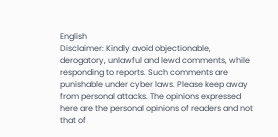English
Disclaimer: Kindly avoid objectionable, derogatory, unlawful and lewd comments, while responding to reports. Such comments are punishable under cyber laws. Please keep away from personal attacks. The opinions expressed here are the personal opinions of readers and not that of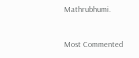Mathrubhumi.



Most Commented